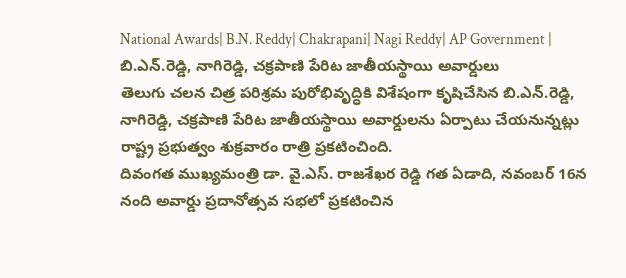National Awards| B.N. Reddy| Chakrapani| Nagi Reddy| AP Government | బి.ఎన్.రెడ్డి, నాగిరెడ్డి, చక్రపాణి పేరిట జాతీయస్థాయి అవార్డులు
తెలుగు చలన చిత్ర పరిశ్రమ పురోభివృద్ధికి విశేషంగా కృషిచేసిన బి.ఎన్.రెడ్డి, నాగిరెడ్డి, చక్రపాణి పేరిట జాతీయస్థాయి అవార్డులను ఏర్పాటు చేయనున్నట్లు రాష్ట్ర ప్రభుత్వం శుక్రవారం రాత్రి ప్రకటించింది.
దివంగత ముఖ్యమంత్రి డా. వై.ఎస్. రాజశేఖర రెడ్డి గత ఏడాది, నవంబర్ 16న నంది అవార్డు ప్రదానోత్సవ సభలో ప్రకటించిన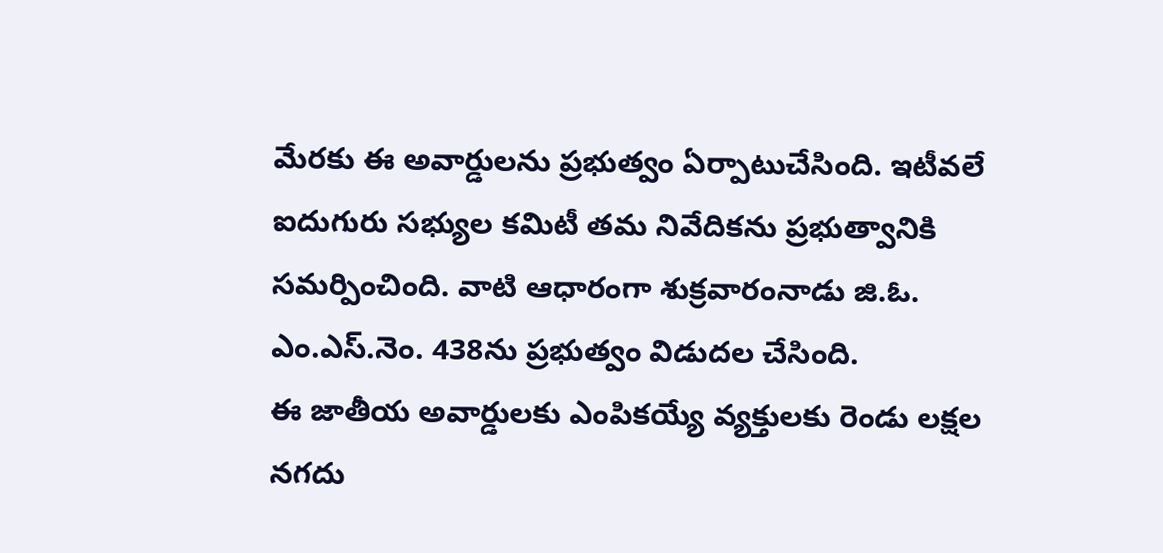మేరకు ఈ అవార్డులను ప్రభుత్వం ఏర్పాటుచేసింది. ఇటీవలే ఐదుగురు సభ్యుల కమిటీ తమ నివేదికను ప్రభుత్వానికి సమర్పించింది. వాటి ఆధారంగా శుక్రవారంనాడు జి.ఓ. ఎం.ఎస్.నెం. 438ను ప్రభుత్వం విడుదల చేసింది.
ఈ జాతీయ అవార్డులకు ఎంపికయ్యే వ్యక్తులకు రెండు లక్షల నగదు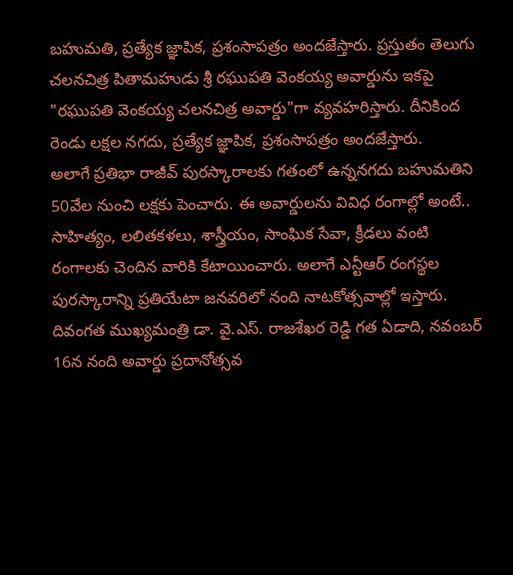బహుమతి, ప్రత్యేక జ్ఞాపిక, ప్రశంసాపత్రం అందజేస్తారు. ప్రస్తుతం తెలుగు చలనచిత్ర పితామహుడు శ్రీ రఘుపతి వెంకయ్య అవార్డును ఇకపై "రఘుపతి వెంకయ్య చలనచిత్ర అవార్డు"గా వ్యవహరిస్తారు. దీనికింద రెండు లక్షల నగదు, ప్రత్యేక జ్ఞాపిక, ప్రశంసాపత్రం అందజేస్తారు.
అలాగే ప్రతిభా రాజీవ్ పురస్కారాలకు గతంలో ఉన్ననగదు బహుమతిని 50వేల నుంచి లక్షకు పెంచారు. ఈ అవార్డులను వివిధ రంగాల్లో అంటే.. సాహిత్యం, లలితకళలు, శాస్త్రీయం, సాంఘిక సేవా, క్రీడలు వంటి రంగాలకు చెందిన వారికి కేటాయించారు. అలాగే ఎన్టీఆర్ రంగస్థల పురస్కారాన్ని ప్రతియేటా జనవరిలో నంది నాటకోత్సవాల్లో ఇస్తారు.
దివంగత ముఖ్యమంత్రి డా. వై.ఎస్. రాజశేఖర రెడ్డి గత ఏడాది, నవంబర్ 16న నంది అవార్డు ప్రదానోత్సవ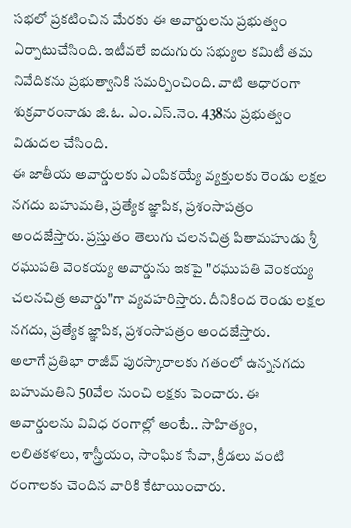సభలో ప్రకటించిన మేరకు ఈ అవార్డులను ప్రభుత్వం ఏర్పాటుచేసింది. ఇటీవలే ఐదుగురు సభ్యుల కమిటీ తమ నివేదికను ప్రభుత్వానికి సమర్పించింది. వాటి ఆధారంగా శుక్రవారంనాడు జి.ఓ. ఎం.ఎస్.నెం. 438ను ప్రభుత్వం విడుదల చేసింది.
ఈ జాతీయ అవార్డులకు ఎంపికయ్యే వ్యక్తులకు రెండు లక్షల నగదు బహుమతి, ప్రత్యేక జ్ఞాపిక, ప్రశంసాపత్రం అందజేస్తారు. ప్రస్తుతం తెలుగు చలనచిత్ర పితామహుడు శ్రీ రఘుపతి వెంకయ్య అవార్డును ఇకపై "రఘుపతి వెంకయ్య చలనచిత్ర అవార్డు"గా వ్యవహరిస్తారు. దీనికింద రెండు లక్షల నగదు, ప్రత్యేక జ్ఞాపిక, ప్రశంసాపత్రం అందజేస్తారు.
అలాగే ప్రతిభా రాజీవ్ పురస్కారాలకు గతంలో ఉన్ననగదు బహుమతిని 50వేల నుంచి లక్షకు పెంచారు. ఈ అవార్డులను వివిధ రంగాల్లో అంటే.. సాహిత్యం, లలితకళలు, శాస్త్రీయం, సాంఘిక సేవా, క్రీడలు వంటి రంగాలకు చెందిన వారికి కేటాయించారు.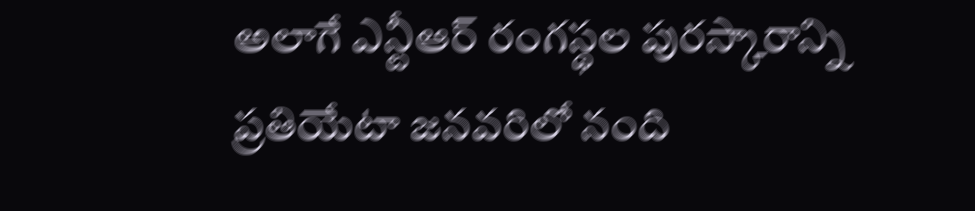అలాగే ఎన్టీఆర్ రంగస్థల పురస్కారాన్ని ప్రతియేటా జనవరిలో నంది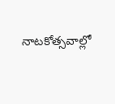నాటకోత్సవాల్లో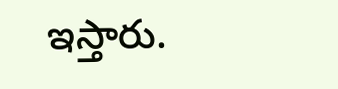ఇస్తారు.